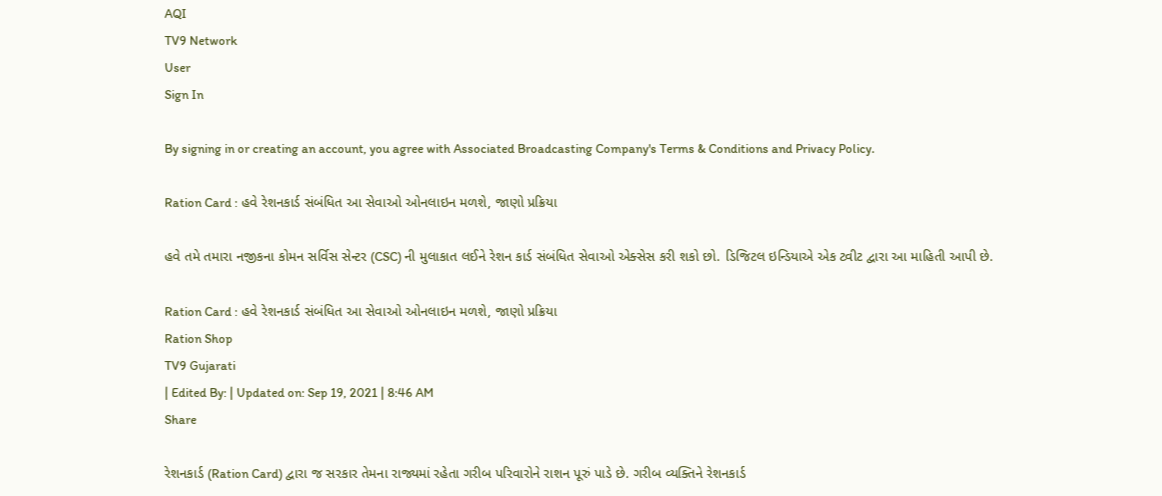AQI
TV9 Network
User
Sign In

By signing in or creating an account, you agree with Associated Broadcasting Company's Terms & Conditions and Privacy Policy.

Ration Card : હવે રેશનકાર્ડ સંબંધિત આ સેવાઓ ઓનલાઇન મળશે, જાણો પ્રક્રિયા

હવે તમે તમારા નજીકના કોમન સર્વિસ સેન્ટર (CSC) ની મુલાકાત લઈને રેશન કાર્ડ સંબંધિત સેવાઓ એક્સેસ કરી શકો છો. ડિજિટલ ઇન્ડિયાએ એક ટ્વીટ દ્વારા આ માહિતી આપી છે.

Ration Card : હવે રેશનકાર્ડ સંબંધિત આ સેવાઓ ઓનલાઇન મળશે, જાણો પ્રક્રિયા
Ration Shop
TV9 Gujarati
| Edited By: | Updated on: Sep 19, 2021 | 8:46 AM
Share

રેશનકાર્ડ (Ration Card) દ્વારા જ સરકાર તેમના રાજ્યમાં રહેતા ગરીબ પરિવારોને રાશન પૂરું પાડે છે. ગરીબ વ્યક્તિને રેશનકાર્ડ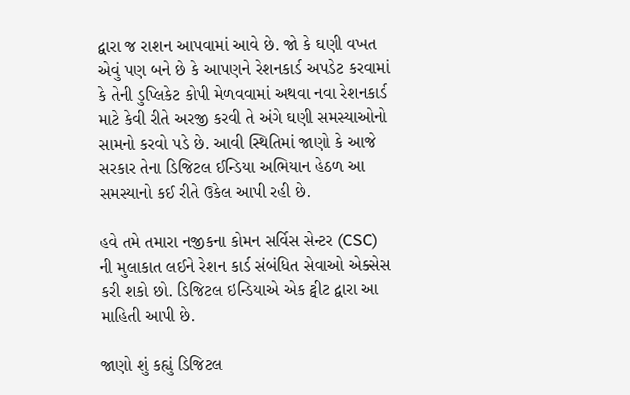દ્વારા જ રાશન આપવામાં આવે છે. જો કે ઘણી વખત એવું પણ બને છે કે આપણને રેશનકાર્ડ અપડેટ કરવામાં કે તેની ડુપ્લિકેટ કોપી મેળવવામાં અથવા નવા રેશનકાર્ડ માટે કેવી રીતે અરજી કરવી તે અંગે ઘણી સમસ્યાઓનો સામનો કરવો પડે છે. આવી સ્થિતિમાં જાણો કે આજે સરકાર તેના ડિજિટલ ઈન્ડિયા અભિયાન હેઠળ આ સમસ્યાનો કઈ રીતે ઉકેલ આપી રહી છે.

હવે તમે તમારા નજીકના કોમન સર્વિસ સેન્ટર (CSC) ની મુલાકાત લઈને રેશન કાર્ડ સંબંધિત સેવાઓ એક્સેસ કરી શકો છો. ડિજિટલ ઇન્ડિયાએ એક ટ્વીટ દ્વારા આ માહિતી આપી છે.

જાણો શું કહ્યું ડિજિટલ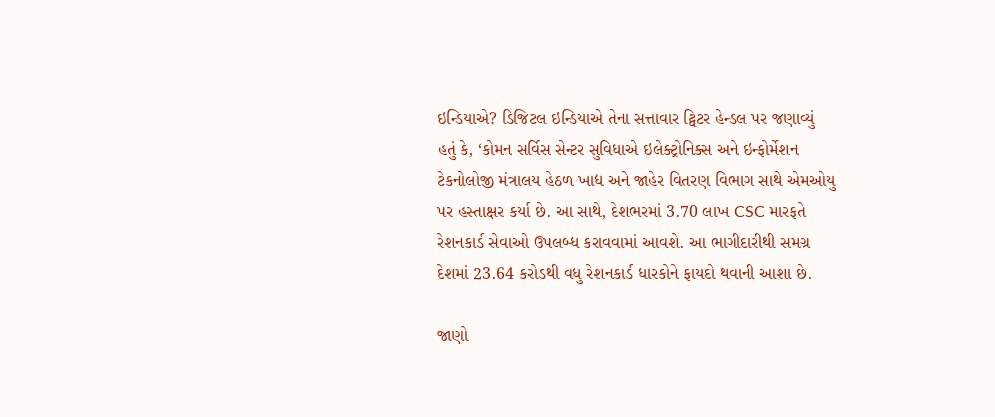ઇન્ડિયાએ? ડિજિટલ ઇન્ડિયાએ તેના સત્તાવાર ટ્વિટર હેન્ડલ પર જણાવ્યું હતું કે, ‘કોમન સર્વિસ સેન્ટર સુવિધાએ ઇલેક્ટ્રોનિક્સ અને ઇન્ફોર્મેશન ટેકનોલોજી મંત્રાલય હેઠળ ખાદ્ય અને જાહેર વિતરણ વિભાગ સાથે એમઓયુ પર હસ્તાક્ષર કર્યા છે. આ સાથે, દેશભરમાં 3.70 લાખ CSC મારફતે રેશનકાર્ડ સેવાઓ ઉપલબ્ધ કરાવવામાં આવશે. આ ભાગીદારીથી સમગ્ર દેશમાં 23.64 કરોડથી વધુ રેશનકાર્ડ ધારકોને ફાયદો થવાની આશા છે.

જાણો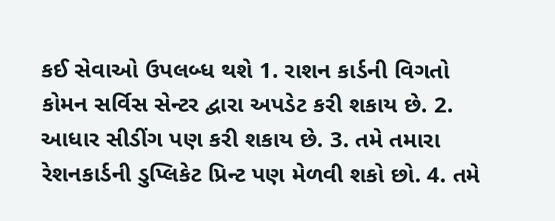કઈ સેવાઓ ઉપલબ્ધ થશે 1. રાશન કાર્ડની વિગતો કોમન સર્વિસ સેન્ટર દ્વારા અપડેટ કરી શકાય છે. 2. આધાર સીડીંગ પણ કરી શકાય છે. 3. તમે તમારા રેશનકાર્ડની ડુપ્લિકેટ પ્રિન્ટ પણ મેળવી શકો છો. 4. તમે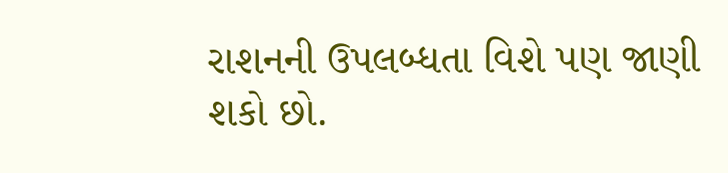રાશનની ઉપલબ્ધતા વિશે પણ જાણી શકો છો.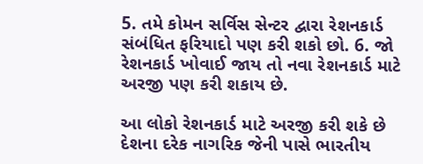5. તમે કોમન સર્વિસ સેન્ટર દ્વારા રેશનકાર્ડ સંબંધિત ફરિયાદો પણ કરી શકો છો. 6. જો રેશનકાર્ડ ખોવાઈ જાય તો નવા રેશનકાર્ડ માટે અરજી પણ કરી શકાય છે.

આ લોકો રેશનકાર્ડ માટે અરજી કરી શકે છે દેશના દરેક નાગરિક જેની પાસે ભારતીય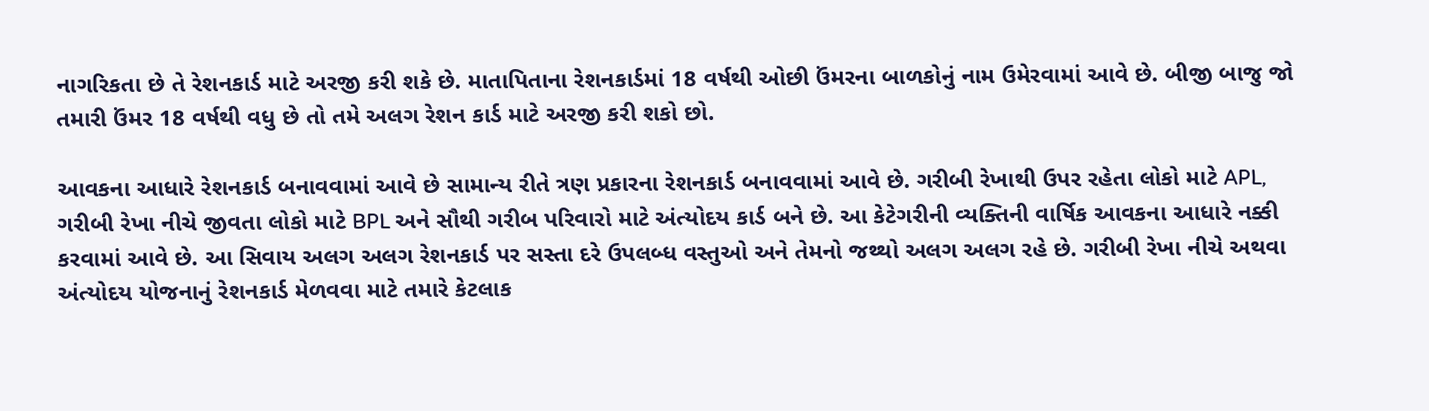નાગરિકતા છે તે રેશનકાર્ડ માટે અરજી કરી શકે છે. માતાપિતાના રેશનકાર્ડમાં 18 વર્ષથી ઓછી ઉંમરના બાળકોનું નામ ઉમેરવામાં આવે છે. બીજી બાજુ જો તમારી ઉંમર 18 વર્ષથી વધુ છે તો તમે અલગ રેશન કાર્ડ માટે અરજી કરી શકો છો.

આવકના આધારે રેશનકાર્ડ બનાવવામાં આવે છે સામાન્ય રીતે ત્રણ પ્રકારના રેશનકાર્ડ બનાવવામાં આવે છે. ગરીબી રેખાથી ઉપર રહેતા લોકો માટે APL, ગરીબી રેખા નીચે જીવતા લોકો માટે BPL અને સૌથી ગરીબ પરિવારો માટે અંત્યોદય કાર્ડ બને છે. આ કેટેગરીની વ્યક્તિની વાર્ષિક આવકના આધારે નક્કી કરવામાં આવે છે. આ સિવાય અલગ અલગ રેશનકાર્ડ પર સસ્તા દરે ઉપલબ્ધ વસ્તુઓ અને તેમનો જથ્થો અલગ અલગ રહે છે. ગરીબી રેખા નીચે અથવા અંત્યોદય યોજનાનું રેશનકાર્ડ મેળવવા માટે તમારે કેટલાક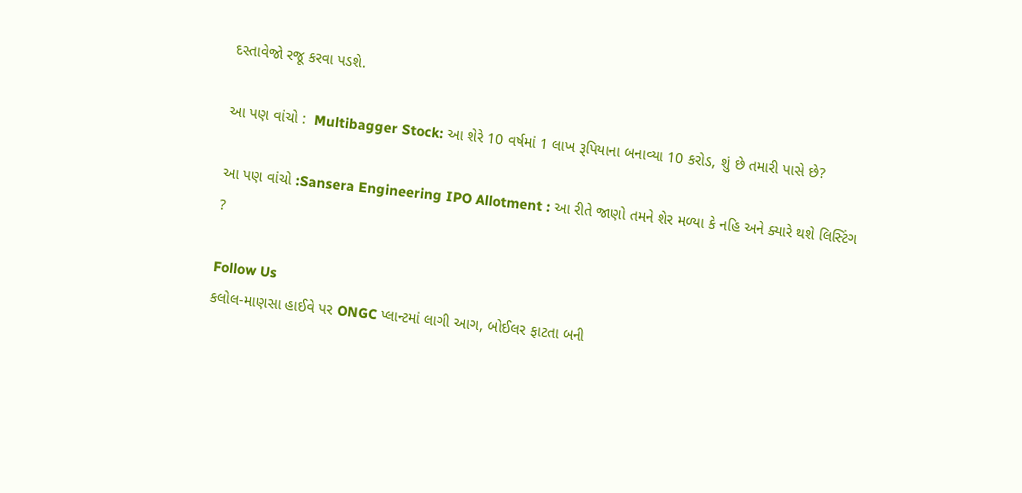દસ્તાવેજો રજૂ કરવા પડશે.

આ પણ વાંચો :  Multibagger Stock: આ શેરે 10 વર્ષમાં 1 લાખ રૂપિયાના બનાવ્યા 10 કરોડ, શું છે તમારી પાસે છે?

આ પણ વાંચો :Sansera Engineering IPO Allotment : આ રીતે જાણો તમને શેર મળ્યા કે નહિ અને ક્યારે થશે લિસ્ટિંગ ?

Follow Us
કલોલ-માણસા હાઈવે પર ONGC પ્લાન્ટમાં લાગી આગ, બોઈલર ફાટતા બની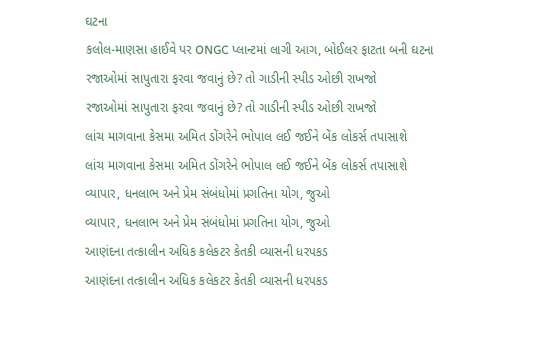ઘટના
કલોલ-માણસા હાઈવે પર ONGC પ્લાન્ટમાં લાગી આગ, બોઈલર ફાટતા બની ઘટના
રજાઓમાં સાપુતારા ફરવા જવાનું છે? તો ગાડીની સ્પીડ ઓછી રાખજો
રજાઓમાં સાપુતારા ફરવા જવાનું છે? તો ગાડીની સ્પીડ ઓછી રાખજો
લાંચ માગવાના કેસમા અમિત ડોંગરેને ભોપાલ લઈ જઈને બેંક લોકર્સ તપાસાશે
લાંચ માગવાના કેસમા અમિત ડોંગરેને ભોપાલ લઈ જઈને બેંક લોકર્સ તપાસાશે
વ્યાપાર, ધનલાભ અને પ્રેમ સંબંધોમાં પ્રગતિના યોગ, જુઓ
વ્યાપાર, ધનલાભ અને પ્રેમ સંબંધોમાં પ્રગતિના યોગ, જુઓ
આણંદના તત્કાલીન અધિક કલેકટર કેતકી વ્યાસની ધરપકડ
આણંદના તત્કાલીન અધિક કલેકટર કેતકી વ્યાસની ધરપકડ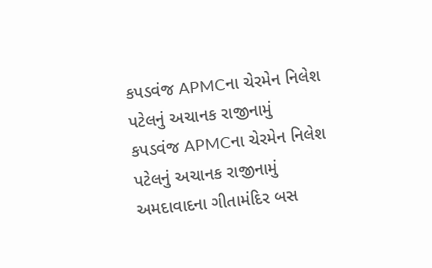કપડવંજ APMCના ચેરમેન નિલેશ પટેલનું અચાનક રાજીનામું
કપડવંજ APMCના ચેરમેન નિલેશ પટેલનું અચાનક રાજીનામું
અમદાવાદના ગીતામંદિર બસ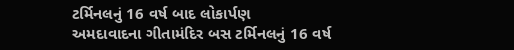ટર્મિનલનું 16 વર્ષ બાદ લોકાર્પણ
અમદાવાદના ગીતામંદિર બસ ટર્મિનલનું 16 વર્ષ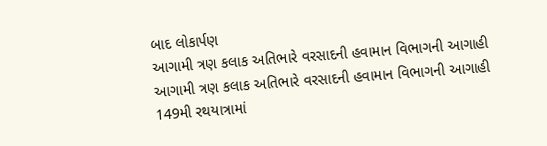બાદ લોકાર્પણ
આગામી ત્રણ કલાક અતિભારે વરસાદની હવામાન વિભાગની આગાહી
આગામી ત્રણ કલાક અતિભારે વરસાદની હવામાન વિભાગની આગાહી
149મી રથયાત્રામાં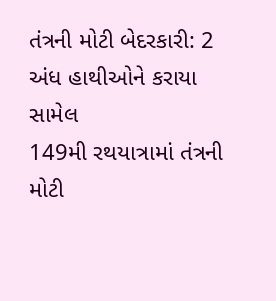તંત્રની મોટી બેદરકારી: 2 અંધ હાથીઓને કરાયા સામેલ
149મી રથયાત્રામાં તંત્રની મોટી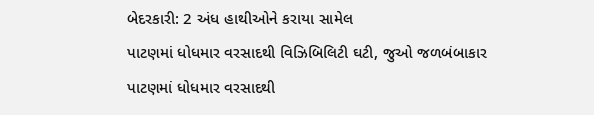બેદરકારી: 2 અંધ હાથીઓને કરાયા સામેલ
પાટણમાં ધોધમાર વરસાદથી વિઝિબિલિટી ઘટી, જુઓ જળબંબાકાર
પાટણમાં ધોધમાર વરસાદથી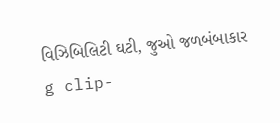વિઝિબિલિટી ઘટી, જુઓ જળબંબાકાર
g clip-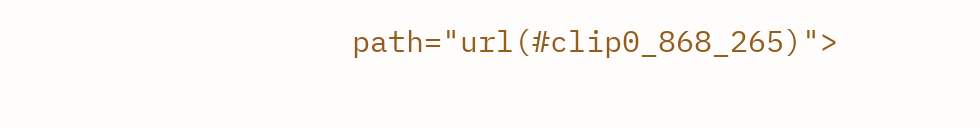path="url(#clip0_868_265)">